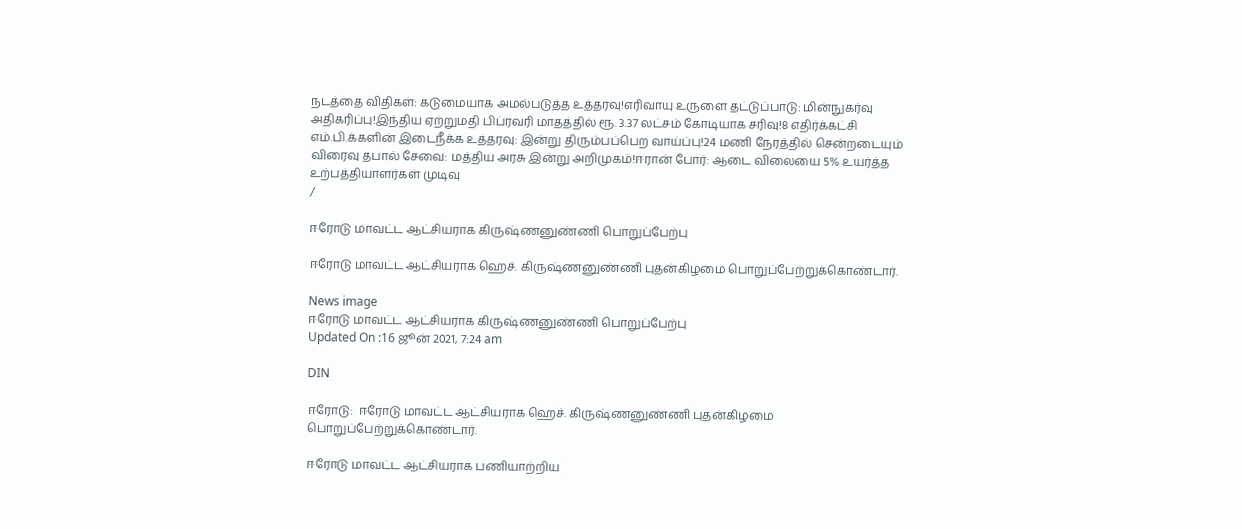நடத்தை விதிகள்: கடுமையாக அமல்படுத்த உத்தரவு!எரிவாயு உருளை தட்டுப்பாடு: மின்நுகர்வு அதிகரிப்பு!இந்திய ஏற்றுமதி பிப்ரவரி மாதத்தில் ரூ. 3.37 லட்சம் கோடியாக சரிவு!8 எதிர்க்கட்சி எம்.பி.க்களின் இடைநீக்க உத்தரவு: இன்று திரும்பப்பெற வாய்ப்பு!24 மணி நேரத்தில் சென்றடையும் விரைவு தபால் சேவை: மத்திய அரசு இன்று அறிமுகம்!ஈரான் போர்: ஆடை விலையை 5% உயர்த்த உற்பத்தியாளர்கள் முடிவு
/

ஈரோடு மாவட்ட ஆட்சியராக கிருஷ்ணனுண்ணி பொறுப்பேற்பு

ஈரோடு மாவட்ட ஆட்சியராக ஹெச். கிருஷ்ணனுண்ணி புதன்கிழமை பொறுப்பேற்றுக்கொண்டார்.

News image
ஈரோடு மாவட்ட ஆட்சியராக கிருஷ்ணனுண்ணி பொறுப்பேற்பு
Updated On :16 ஜூன் 2021, 7:24 am

DIN

ஈரோடு:  ஈரோடு மாவட்ட ஆட்சியராக ஹெச். கிருஷ்ணனுண்ணி புதன்கிழமை பொறுப்பேற்றுக்கொண்டார்.

ஈரோடு மாவட்ட ஆட்சியராக பணியாற்றிய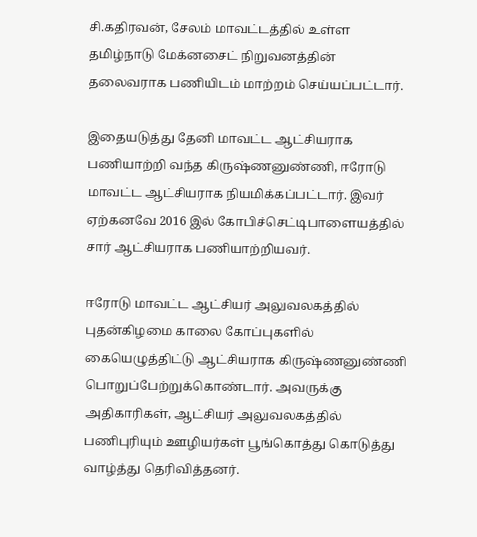சி.கதிரவன், சேலம் மாவட்டத்தில் உள்ள தமிழ்நாடு மேக்னசைட் நிறுவனத்தின் தலைவராக பணியிடம் மாற்றம் செய்யப்பட்டார்.

இதையடுத்து தேனி மாவட்ட ஆட்சியராக பணியாற்றி வந்த கிருஷ்ணனுண்ணி, ஈரோடு மாவட்ட ஆட்சியராக நியமிக்கப்பட்டார். இவர் ஏற்கனவே 2016 இல் கோபிச்செட்டிபாளையத்தில் சார் ஆட்சியராக பணியாற்றியவர்.

ஈரோடு மாவட்ட ஆட்சியர் அலுவலகத்தில் புதன்கிழமை காலை கோப்புகளில் கையெழுத்திட்டு ஆட்சியராக கிருஷ்ணனுண்ணி பொறுப்பேற்றுக்கொண்டார். அவருக்கு அதிகாரிகள், ஆட்சியர் அலுவலகத்தில் பணிபுரியும் ஊழியர்கள் பூங்கொத்து கொடுத்து வாழ்த்து தெரிவித்தனர்.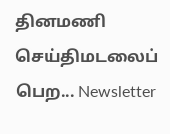தினமணி செய்திமடலைப் பெற... Newsletter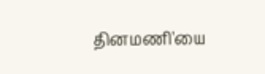தினமணி'யை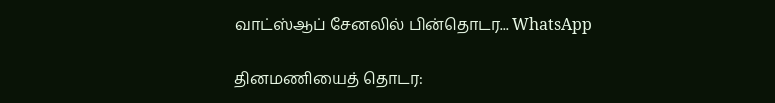வாட்ஸ்ஆப் சேனலில் பின்தொடர... WhatsApp

தினமணியைத் தொடர: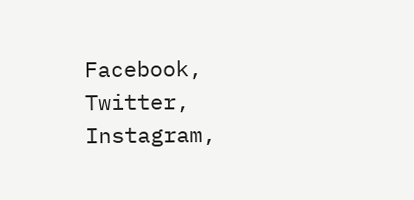Facebook, Twitter, Instagram,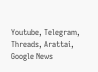Youtube, Telegram, Threads, Arattai, Google News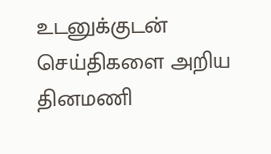உடனுக்குடன் செய்திகளை அறிய தினமணி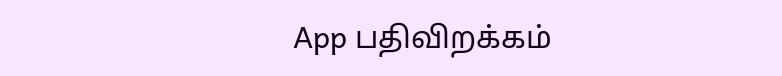App பதிவிறக்கம்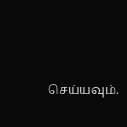செய்யவும்.